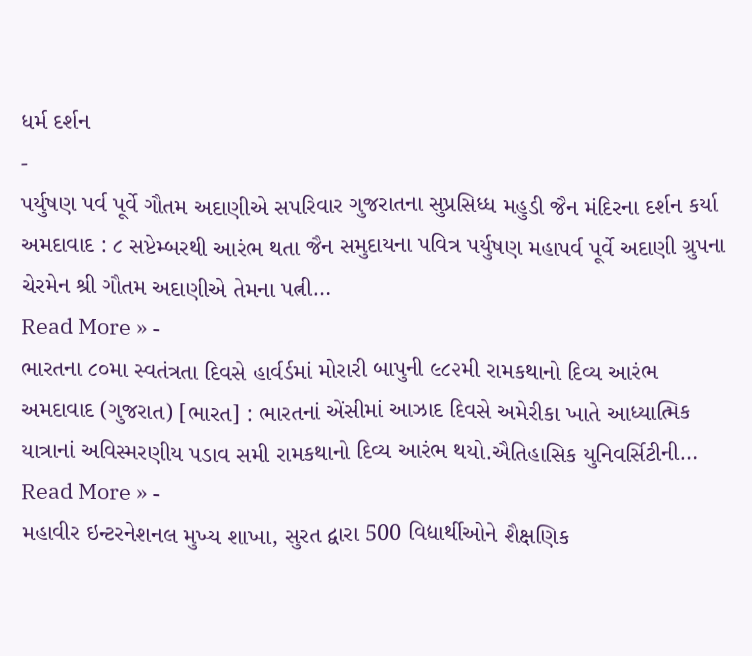ધર્મ દર્શન
-
પર્યુષણ પર્વ પૂર્વે ગૌતમ અદાણીએ સપરિવાર ગુજરાતના સુપ્રસિધ્ધ મહુડી જૈન મંદિરના દર્શન કર્યા
અમદાવાદ : ૮ સપ્ટેમ્બરથી આરંભ થતા જૈન સમુદાયના પવિત્ર પર્યુષણ મહાપર્વ પૂર્વે અદાણી ગ્રુપના ચેરમેન શ્રી ગૌતમ અદાણીએ તેમના પત્ની…
Read More » -
ભારતના ૮૦મા સ્વતંત્રતા દિવસે હાર્વર્ડમાં મોરારી બાપુની ૯૮૨મી રામકથાનો દિવ્ય આરંભ
અમદાવાદ (ગુજરાત) [ભારત] : ભારતનાં એંસીમાં આઝાદ દિવસે અમેરીકા ખાતે આધ્યાત્મિક યાત્રાનાં અવિસ્મરણીય પડાવ સમી રામકથાનો દિવ્ય આરંભ થયો.ઐતિહાસિક યુનિવર્સિટીની…
Read More » -
મહાવીર ઇન્ટરનેશનલ મુખ્ય શાખા, સુરત દ્વારા 500 વિદ્યાર્થીઓને શૈક્ષણિક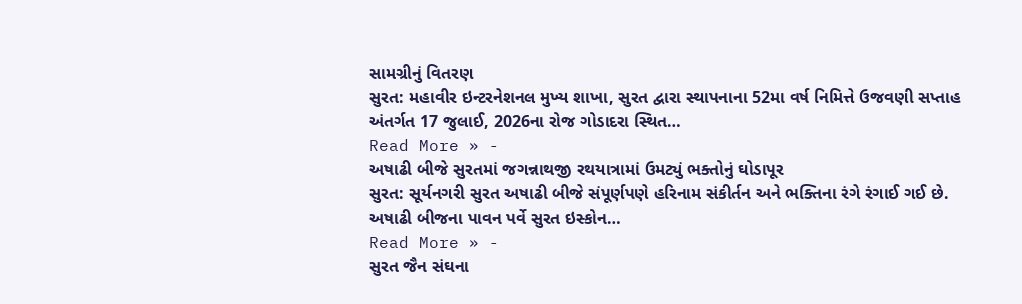સામગ્રીનું વિતરણ
સુરત: મહાવીર ઇન્ટરનેશનલ મુખ્ય શાખા, સુરત દ્વારા સ્થાપનાના 52મા વર્ષ નિમિત્તે ઉજવણી સપ્તાહ અંતર્ગત 17 જુલાઈ, 2026ના રોજ ગોડાદરા સ્થિત…
Read More » -
અષાઢી બીજે સુરતમાં જગન્નાથજી રથયાત્રામાં ઉમટ્યું ભક્તોનું ઘોડાપૂર
સુરત: સૂર્યનગરી સુરત અષાઢી બીજે સંપૂર્ણપણે હરિનામ સંકીર્તન અને ભક્તિના રંગે રંગાઈ ગઈ છે. અષાઢી બીજના પાવન પર્વે સુરત ઇસ્કોન…
Read More » -
સુરત જૈન સંઘના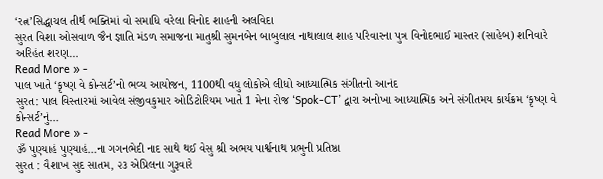‘રત્ન’સિદ્ધાચલ તીર્થ ભક્તિમાં વો સમાધિ વરેલા વિનોદ શાહની અલવિદા
સુરત વિશા ઓસવાળ જૈન જ્ઞાતિ મંડળ સમાજના માતુશ્રી સુમનબેન બાબુલાલ નાથાલાલ શાહ પરિવારના પુત્ર વિનોદભાઈ માસ્તર (સાહેબ) શનિવારે અરિહંત શરણ…
Read More » -
પાલ ખાતે ‘કૃષ્ણ વે કોન્સર્ટ’નો ભવ્ય આયોજન, 1100થી વધુ લોકોએ લીધો આધ્યાત્મિક સંગીતનો આનંદ
સુરત: પાલ વિસ્તારમાં આવેલ સંજીવકુમાર ઓડિટોરિયમ ખાતે 1 મેના રોજ ‘Spok-CT’ દ્વારા અનોખા આધ્યાત્મિક અને સંગીતમય કાર્યક્રમ ‘કૃષ્ણ વે કોન્સર્ટ’નું…
Read More » -
ૐ પુણ્યાહં પુણ્યાહં…ના ગગનભેદી નાદ સાથે થઈ વેસુ શ્રી અભય પાર્શ્વનાથ પ્રભુની પ્રતિષ્ઠા
સુરત : વૈશાખ સુદ સાતમ, ૨૩ એપ્રિલના ગુરૂવારે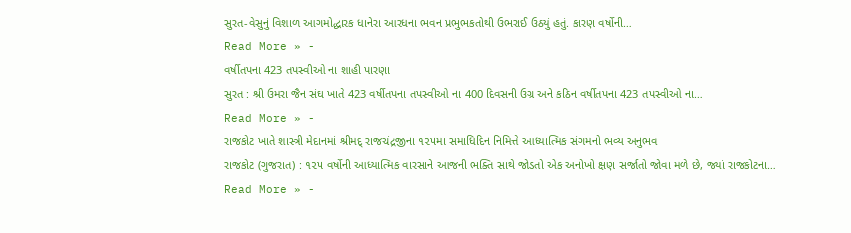સુરત-વેસુનું વિશાળ આગમોદ્ધારક ધાનેરા આરધના ભવન પ્રભુભકતોથી ઉભરાઈ ઉઠયું હતું. કારણ વર્ષોની…
Read More » -
વર્ષીતપના 423 તપસ્વીઓ ના શાહી પારણા
સુરત : શ્રી ઉમરા જૈન સંઘ ખાતે 423 વર્ષીતપના તપસ્વીઓ ના 400 દિવસની ઉગ્ર અને કઠિન વર્ષીતપના 423 તપસ્વીઓ ના…
Read More » -
રાજકોટ ખાતે શાસ્ત્રી મેદાનમાં શ્રીમદ્ રાજચંદ્રજીના ૧૨૫મા સમાધિદિન નિમિત્તે આધ્યાત્મિક સંગમનો ભવ્ય અનુભવ
રાજકોટ (ગુજરાત) : ૧૨૫ વર્ષોની આધ્યાત્મિક વારસાને આજની ભક્તિ સાથે જોડતો એક અનોખો ક્ષણ સર્જાતો જોવા મળે છે, જ્યાં રાજકોટના…
Read More » -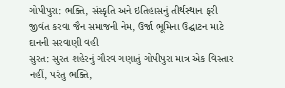ગોપીપુરા: ભક્તિ, સંસ્કૃતિ અને ઇતિહાસનું તીર્થસ્થાન ફરી જીવંત કરવા જૈન સમાજની નેમ, ઉર્જા ભૂમિના ઉદ્ઘાટન માટે દાનની સરવાણી વહી
સુરત: સુરત શહેરનું ગૌરવ ગણાતું ગોપીપુરા માત્ર એક વિસ્તાર નહીં, પરંતુ ભક્તિ,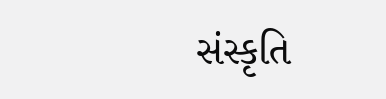સંસ્કૃતિ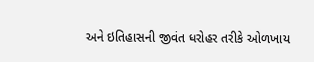અને ઇતિહાસની જીવંત ધરોહર તરીકે ઓળખાય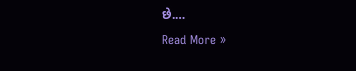છે.…
Read More »